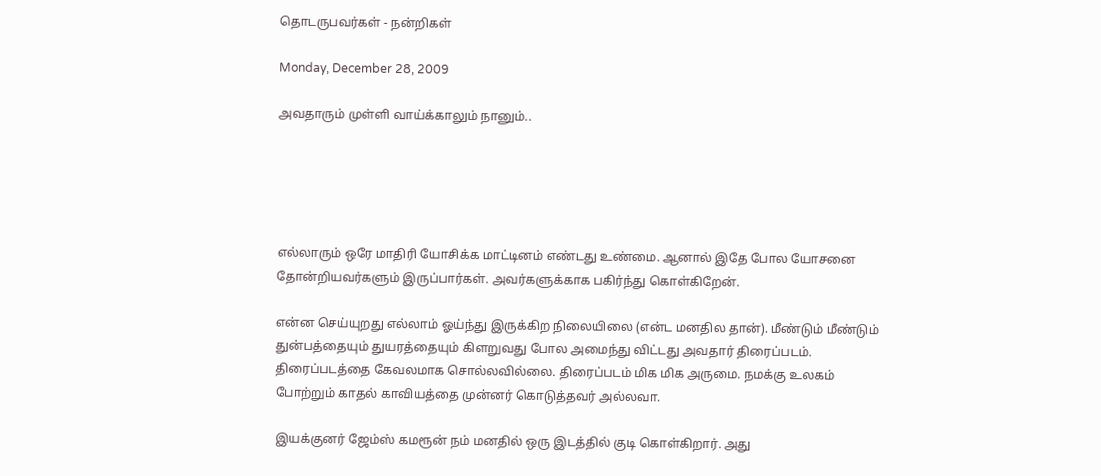தொடருபவர்கள் - நன்றிகள்

Monday, December 28, 2009

அவதாரும் முள்ளி வாய்க்காலும் நானும்..





எல்லாரும் ஒரே மாதிரி யோசிக்க மாட்டினம் எண்டது உண்மை. ஆனால் இதே போல யோசனை தோன்றியவர்களும் இருப்பார்கள். அவர்களுக்காக பகிர்ந்து கொள்கிறேன்.

என்ன செய்யுறது எல்லாம் ஓய்ந்து இருக்கிற நிலையிலை (என்ட மனதில தான்). மீண்டும் மீண்டும் துன்பத்தையும் துயரத்தையும் கிளறுவது போல அமைந்து விட்டது அவதார் திரைப்படம். திரைப்படத்தை கேவலமாக சொல்லவில்லை. திரைப்படம் மிக மிக அருமை. நமக்கு உலகம் போற்றும் காதல் காவியத்தை முன்னர் கொடுத்தவர் அல்லவா.

இயக்குனர் ஜேம்ஸ் கமரூன் நம் மனதில் ஒரு இடத்தில் குடி கொள்கிறார். அது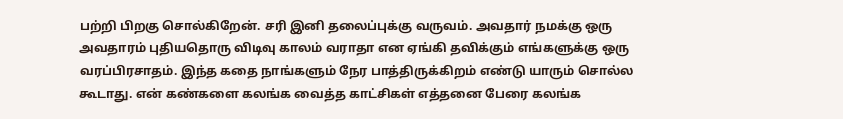பற்றி பிறகு சொல்கிறேன். சரி இனி தலைப்புக்கு வருவம். அவதார் நமக்கு ஒரு அவதாரம் புதியதொரு விடிவு காலம் வராதா என ஏங்கி தவிக்கும் எங்களுக்கு ஒரு வரப்பிரசாதம். இந்த கதை நாங்களும் நேர பாத்திருக்கிறம் எண்டு யாரும் சொல்ல கூடாது. என் கண்களை கலங்க வைத்த காட்சிகள் எத்தனை பேரை கலங்க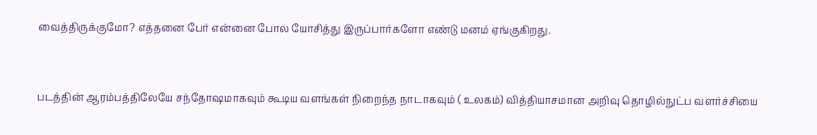வைத்திருக்குமோ? எத்தனை பேர் என்னை போல யோசித்து இருப்பார்களோ எண்டு மனம் ஏங்குகிறது.


படத்தின் ஆரம்பத்திலேயே சந்தோஷமாகவும் கூடிய வளங்கள் நிறைந்த நாடாகவும் ( உலகம்) வித்தியாசமான அறிவு தொழில்நுட்ப வளர்ச்சியை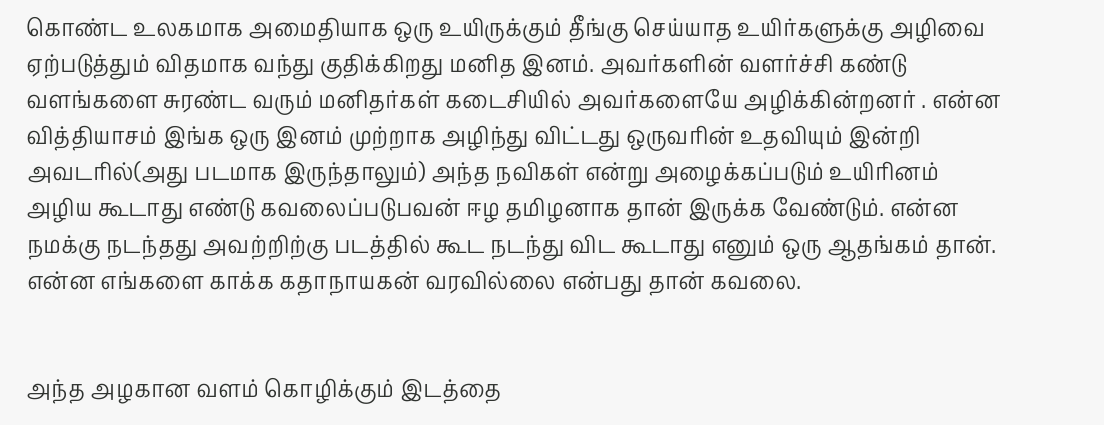கொண்ட உலகமாக அமைதியாக ஒரு உயிருக்கும் தீங்கு செய்யாத உயிர்களுக்கு அழிவை ஏற்படுத்தும் விதமாக வந்து குதிக்கிறது மனித இனம். அவர்களின் வளர்ச்சி கண்டு வளங்களை சுரண்ட வரும் மனிதர்கள் கடைசியில் அவர்களையே அழிக்கின்றனர் . என்ன வித்தியாசம் இங்க ஒரு இனம் முற்றாக அழிந்து விட்டது ஒருவரின் உதவியும் இன்றி அவடரில்(அது படமாக இருந்தாலும்) அந்த நவிகள் என்று அழைக்கப்படும் உயிரினம் அழிய கூடாது எண்டு கவலைப்படுபவன் ஈழ தமிழனாக தான் இருக்க வேண்டும். என்ன நமக்கு நடந்தது அவற்றிற்கு படத்தில் கூட நடந்து விட கூடாது எனும் ஒரு ஆதங்கம் தான்.
என்ன எங்களை காக்க கதாநாயகன் வரவில்லை என்பது தான் கவலை.


அந்த அழகான வளம் கொழிக்கும் இடத்தை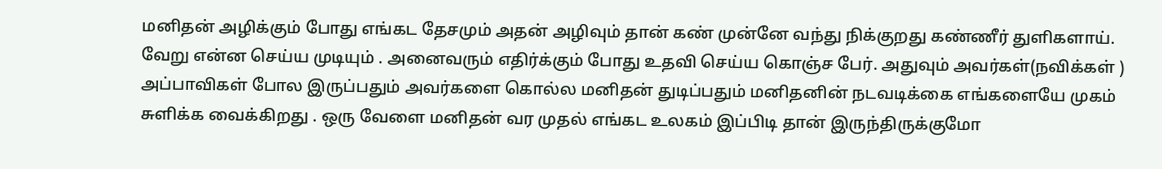மனிதன் அழிக்கும் போது எங்கட தேசமும் அதன் அழிவும் தான் கண் முன்னே வந்து நிக்குறது கண்ணீர் துளிகளாய். வேறு என்ன செய்ய முடியும் . அனைவரும் எதிர்க்கும் போது உதவி செய்ய கொஞ்ச பேர். அதுவும் அவர்கள்(நவிக்கள் ) அப்பாவிகள் போல இருப்பதும் அவர்களை கொல்ல மனிதன் துடிப்பதும் மனிதனின் நடவடிக்கை எங்களையே முகம் சுளிக்க வைக்கிறது . ஒரு வேளை மனிதன் வர முதல் எங்கட உலகம் இப்பிடி தான் இருந்திருக்குமோ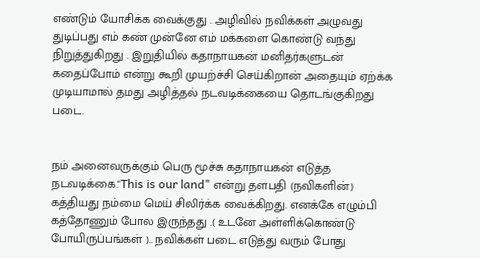எண்டும் யோசிக்க வைக்குது . அழிவில் நவிக்கள் அழுவது துடிப்பது எம் கண் முன்னே எம் மக்களை கொண்டு வந்து நிறுத்துகிறது . இறுதியில் கதாநாயகன் மனிதர்களுடன் கதைப்போம் என்று கூறி முயற்ச்சி செய்கிறான் அதையும் ஏற்க்க முடியாமால் தமது அழித்தல் நடவடிக்கையை தொடங்குகிறது படை.


நம் அனைவருக்கும் பெரு மூச்சு கதாநாயகன் எடுத்த நடவடிக்கை."This is our land" என்று தளபதி (நவிகளின்) கத்தியது நம்மை மெய் சிலிர்க்க வைக்கிறது. எனக்கே எழும்பி கத்தோணும் போல இருந்தது .( உடனே அள்ளிக்கொண்டு போயிருப்பங்கள் ).. நவிக்கள் படை எடுத்து வரும் போது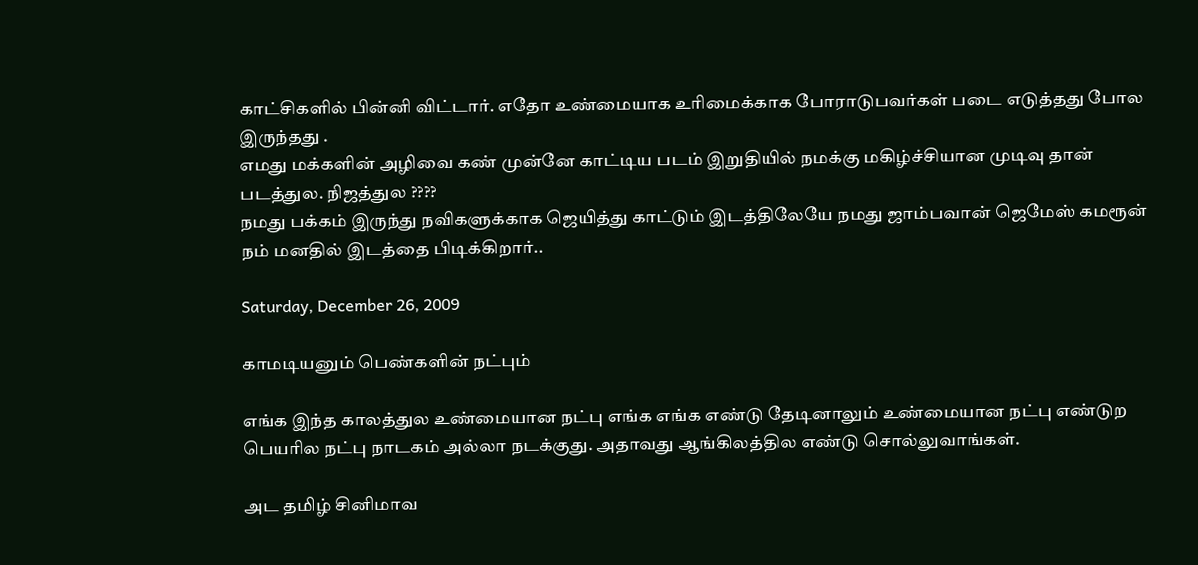காட்சிகளில் பின்னி விட்டார். எதோ உண்மையாக உரிமைக்காக போராடுபவர்கள் படை எடுத்தது போல இருந்தது .
எமது மக்களின் அழிவை கண் முன்னே காட்டிய படம் இறுதியில் நமக்கு மகிழ்ச்சியான முடிவு தான் படத்துல. நிஜத்துல ????
நமது பக்கம் இருந்து நவிகளுக்காக ஜெயித்து காட்டும் இடத்திலேயே நமது ஜாம்பவான் ஜெமேஸ் கமரூன் நம் மனதில் இடத்தை பிடிக்கிறார்..

Saturday, December 26, 2009

காமடியனும் பெண்களின் நட்பும்

எங்க இந்த காலத்துல உண்மையான நட்பு எங்க எங்க எண்டு தேடினாலும் உண்மையான நட்பு எண்டுற பெயரில நட்பு நாடகம் அல்லா நடக்குது. அதாவது ஆங்கிலத்தில எண்டு சொல்லுவாங்கள்.

அட தமிழ் சினிமாவ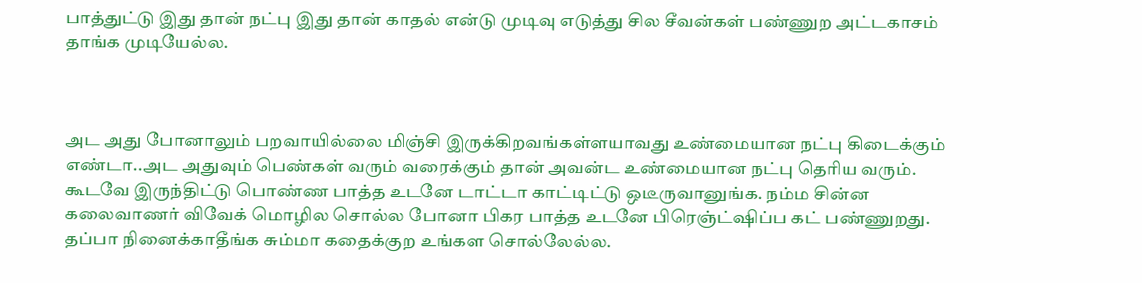பாத்துட்டு இது தான் நட்பு இது தான் காதல் என்டு முடிவு எடுத்து சில சீவன்கள் பண்ணுற அட்டகாசம் தாங்க முடியேல்ல.



அட அது போனாலும் பறவாயில்லை மிஞ்சி இருக்கிறவங்கள்ளயாவது உண்மையான நட்பு கிடைக்கும் எண்டா..அட அதுவும் பெண்கள் வரும் வரைக்கும் தான் அவன்ட உண்மையான நட்பு தெரிய வரும். கூடவே இருந்திட்டு பொண்ண பாத்த உடனே டாட்டா காட்டிட்டு ஒடீருவானுங்க. நம்ம சின்ன கலைவாணர் விவேக் மொழில சொல்ல போனா பிகர பாத்த உடனே பிரெஞ்ட்ஷிப்ப கட் பண்ணுறது. தப்பா நினைக்காதீங்க சும்மா கதைக்குற உங்கள சொல்லேல்ல.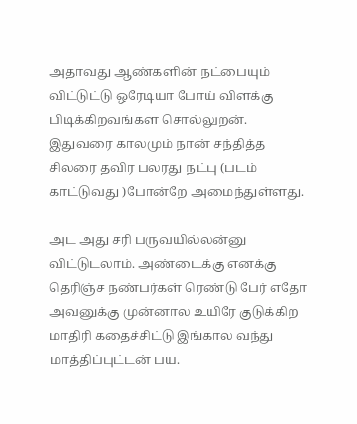அதாவது ஆண்களின் நட்பையும் விட்டுட்டு ஒரேடியா போய் விளக்கு பிடிக்கிறவங்கள சொல்லுறன்.
இதுவரை காலமும் நான் சந்தித்த சிலரை தவிர பலரது நட்பு (படம் காட்டுவது )போன்றே அமைந்துள்ளது.

அட அது சரி பருவயில்லன்னு விட்டுடலாம். அண்டைக்கு எனக்கு தெரிஞ்ச நண்பர்கள் ரெண்டு பேர் எதோ அவனுக்கு முன்னால உயிரே குடுக்கிற மாதிரி கதைச்சிட்டு இங்கால வந்து மாத்திப்புட்டன் பய.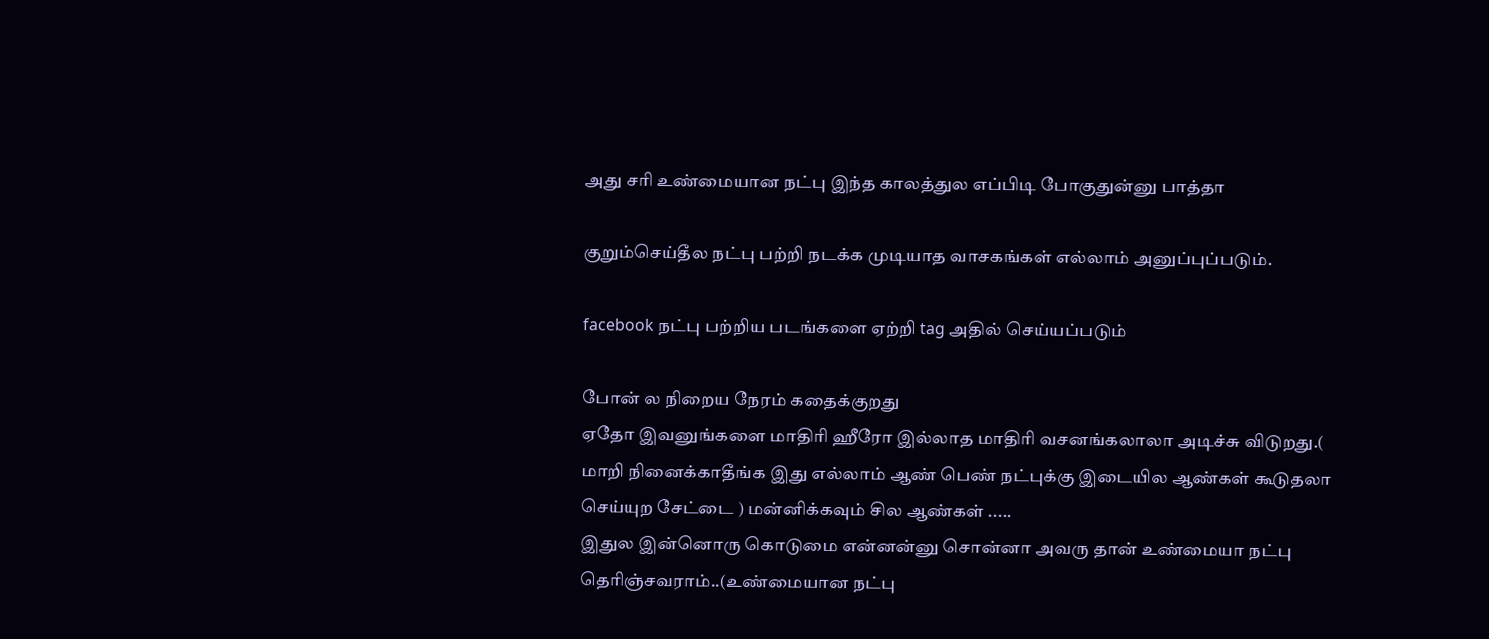அது சரி உண்மையான நட்பு இந்த காலத்துல எப்பிடி போகுதுன்னு பாத்தா

குறும்செய்தீல நட்பு பற்றி நடக்க முடியாத வாசகங்கள் எல்லாம் அனுப்புப்படும்.

facebook நட்பு பற்றிய படங்களை ஏற்றி tag அதில் செய்யப்படும்

போன் ல நிறைய நேரம் கதைக்குறது
ஏதோ இவனுங்களை மாதிரி ஹீரோ இல்லாத மாதிரி வசனங்கலாலா அடிச்சு விடுறது.( மாறி நினைக்காதீங்க இது எல்லாம் ஆண் பெண் நட்புக்கு இடையில ஆண்கள் கூடுதலா செய்யுற சேட்டை ) மன்னிக்கவும் சில ஆண்கள் .....
இதுல இன்னொரு கொடுமை என்னன்னு சொன்னா அவரு தான் உண்மையா நட்பு தெரிஞ்சவராம்..(உண்மையான நட்பு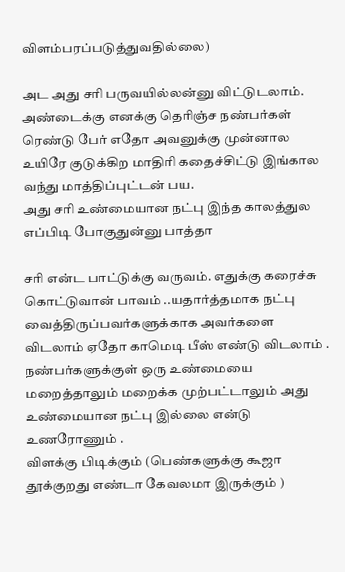விளம்பரப்படுத்துவதில்லை)

அட அது சரி பருவயில்லன்னு விட்டுடலாம். அண்டைக்கு எனக்கு தெரிஞ்ச நண்பர்கள் ரெண்டு பேர் எதோ அவனுக்கு முன்னால உயிரே குடுக்கிற மாதிரி கதைச்சிட்டு இங்கால வந்து மாத்திப்புட்டன் பய.
அது சரி உண்மையான நட்பு இந்த காலத்துல எப்பிடி போகுதுன்னு பாத்தா

சரி என்ட பாட்டுக்கு வருவம். எதுக்கு கரைச்சு கொட்டுவான் பாவம் ..யதார்த்தமாக நட்பு வைத்திருப்பவர்களுக்காக அவர்களை விடலாம் ஏதோ காமெடி பீஸ் எண்டு விடலாம் .
நண்பர்களுக்குள் ஒரு உண்மையை மறைத்தாலும் மறைக்க முற்பட்டாலும் அது உண்மையான நட்பு இல்லை என்டு உணரோணும் .
விளக்கு பிடிக்கும் (பெண்களுக்கு கூஜா தூக்குறது எண்டா கேவலமா இருக்கும் )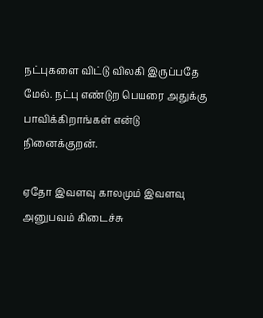நட்புகளை விட்டு விலகி இருப்பதே மேல். நட்பு எண்டுற பெயரை அதுக்கு பாவிக்கிறாங்கள் என்டு நினைக்குறன்.

ஏதோ இவளவு காலமும் இவளவு அனுபவம் கிடைச்சு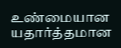உண்மையான யதார்த்தமான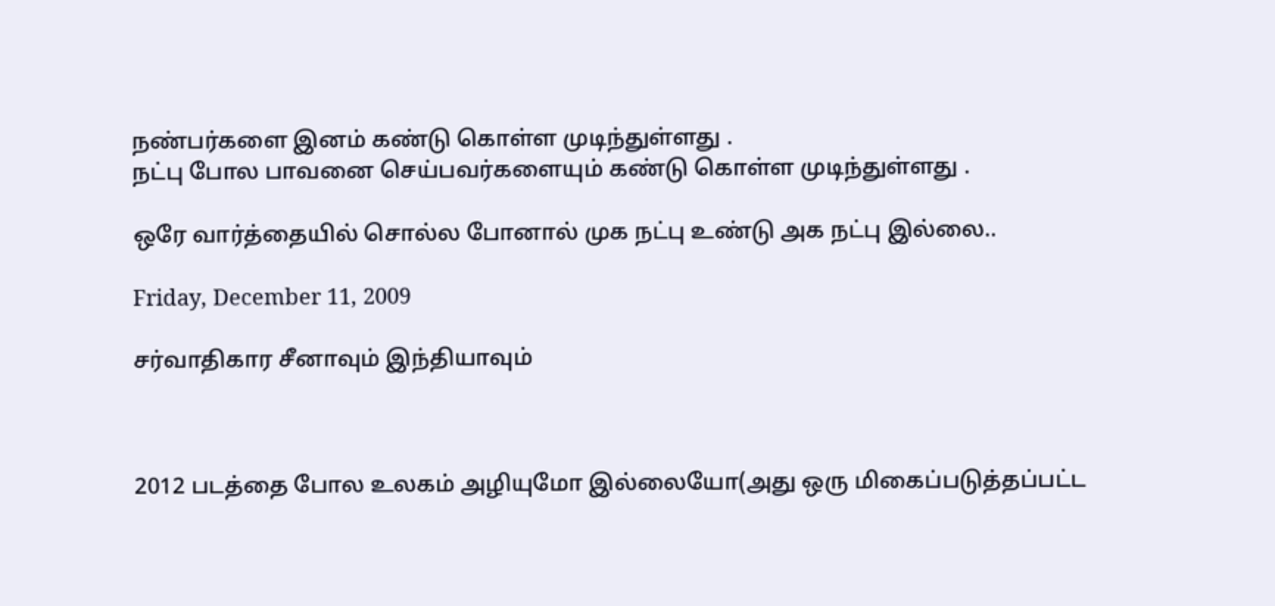நண்பர்களை இனம் கண்டு கொள்ள முடிந்துள்ளது .
நட்பு போல பாவனை செய்பவர்களையும் கண்டு கொள்ள முடிந்துள்ளது .

ஒரே வார்த்தையில் சொல்ல போனால் முக நட்பு உண்டு அக நட்பு இல்லை..

Friday, December 11, 2009

சர்வாதிகார சீனாவும் இந்தியாவும்



2012 படத்தை போல உலகம் அழியுமோ இல்லையோ(அது ஒரு மிகைப்படுத்தப்பட்ட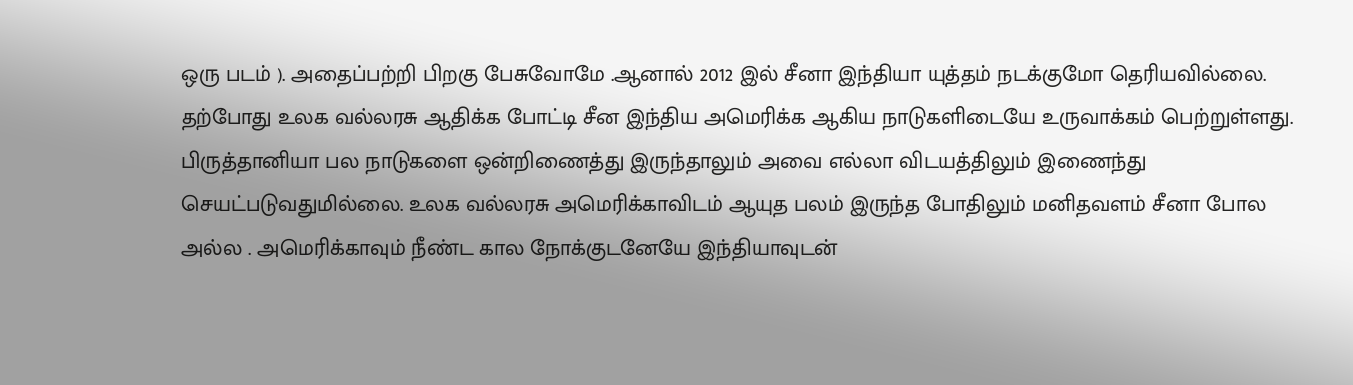ஒரு படம் ). அதைப்பற்றி பிறகு பேசுவோமே .ஆனால் 2012 இல் சீனா இந்தியா யுத்தம் நடக்குமோ தெரியவில்லை. தற்போது உலக வல்லரசு ஆதிக்க போட்டி சீன இந்திய அமெரிக்க ஆகிய நாடுகளிடையே உருவாக்கம் பெற்றுள்ளது. பிருத்தானியா பல நாடுகளை ஒன்றிணைத்து இருந்தாலும் அவை எல்லா விடயத்திலும் இணைந்து செயட்படுவதுமில்லை. உலக வல்லரசு அமெரிக்காவிடம் ஆயுத பலம் இருந்த போதிலும் மனிதவளம் சீனா போல அல்ல . அமெரிக்காவும் நீண்ட கால நோக்குடனேயே இந்தியாவுடன்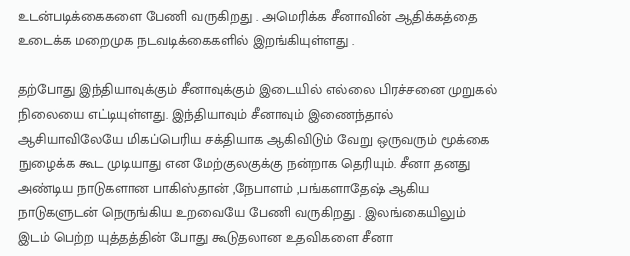உடன்படிக்கைகளை பேணி வருகிறது . அமெரிக்க சீனாவின் ஆதிக்கத்தை உடைக்க மறைமுக நடவடிக்கைகளில் இறங்கியுள்ளது .

தற்போது இந்தியாவுக்கும் சீனாவுக்கும் இடையில் எல்லை பிரச்சனை முறுகல் நிலையை எட்டியுள்ளது. இந்தியாவும் சீனாவும் இணைந்தால் ஆசியாவிலேயே மிகப்பெரிய சக்தியாக ஆகிவிடும் வேறு ஒருவரும் மூக்கை நுழைக்க கூட முடியாது என மேற்குலகுக்கு நன்றாக தெரியும். சீனா தனது அண்டிய நாடுகளான பாகிஸ்தான் ,நேபாளம் ,பங்களாதேஷ் ஆகிய நாடுகளுடன் நெருங்கிய உறவையே பேணி வருகிறது . இலங்கையிலும் இடம் பெற்ற யுத்தத்தின் போது கூடுதலான உதவிகளை சீனா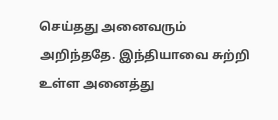செய்தது அனைவரும் அறிந்ததே. இந்தியாவை சுற்றி உள்ள அனைத்து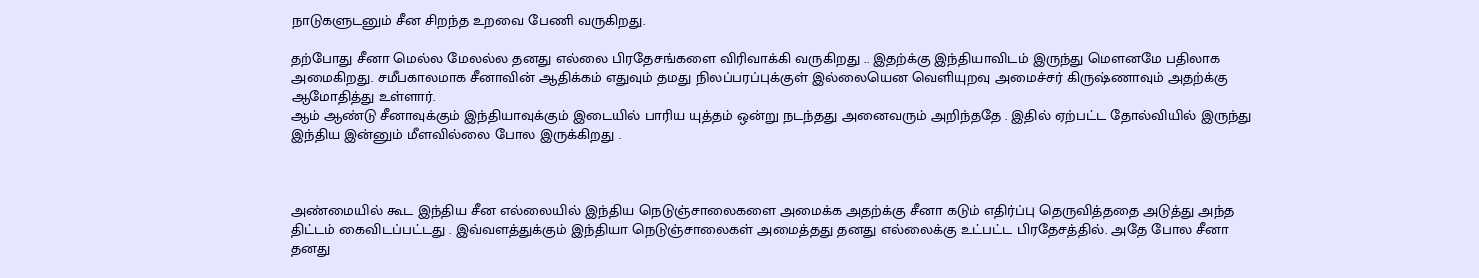நாடுகளுடனும் சீன சிறந்த உறவை பேணி வருகிறது.

தற்போது சீனா மெல்ல மேலல்ல தனது எல்லை பிரதேசங்களை விரிவாக்கி வருகிறது .. இதற்க்கு இந்தியாவிடம் இருந்து மௌனமே பதிலாக அமைகிறது. சமீபகாலமாக சீனாவின் ஆதிக்கம் எதுவும் தமது நிலப்பரப்புக்குள் இல்லையென வெளியுறவு அமைச்சர் கிருஷ்ணாவும் அதற்க்கு ஆமோதித்து உள்ளார்.
ஆம் ஆண்டு சீனாவுக்கும் இந்தியாவுக்கும் இடையில் பாரிய யுத்தம் ஒன்று நடந்தது அனைவரும் அறிந்ததே . இதில் ஏற்பட்ட தோல்வியில் இருந்து இந்திய இன்னும் மீளவில்லை போல இருக்கிறது .



அண்மையில் கூட இந்திய சீன எல்லையில் இந்திய நெடுஞ்சாலைகளை அமைக்க அதற்க்கு சீனா கடும் எதிர்ப்பு தெருவித்ததை அடுத்து அந்த திட்டம் கைவிடப்பட்டது . இவ்வளத்துக்கும் இந்தியா நெடுஞ்சாலைகள் அமைத்தது தனது எல்லைக்கு உட்பட்ட பிரதேசத்தில். அதே போல சீனா தனது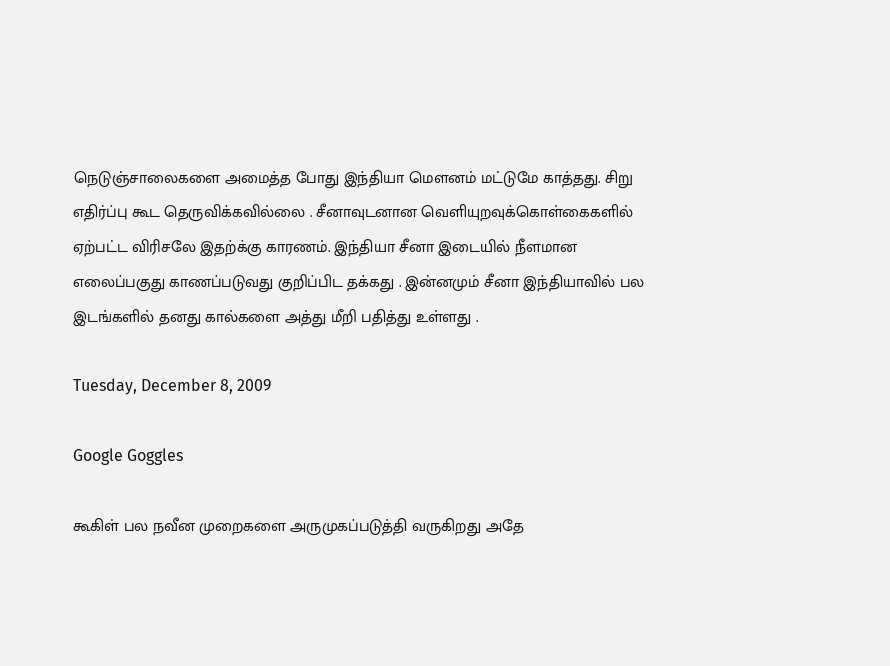நெடுஞ்சாலைகளை அமைத்த போது இந்தியா மௌனம் மட்டுமே காத்தது. சிறு எதிர்ப்பு கூட தெருவிக்கவில்லை . சீனாவுடனான வெளியுறவுக்கொள்கைகளில் ஏற்பட்ட விரிசலே இதற்க்கு காரணம். இந்தியா சீனா இடையில் நீளமான எலைப்பகுது காணப்படுவது குறிப்பிட தக்கது . இன்னமும் சீனா இந்தியாவில் பல இடங்களில் தனது கால்களை அத்து மீறி பதித்து உள்ளது .

Tuesday, December 8, 2009

Google Goggles

கூகிள் பல நவீன முறைகளை அருமுகப்படுத்தி வருகிறது அதே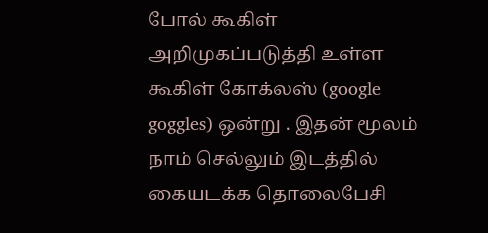போல் கூகிள் அறிமுகப்படுத்தி உள்ள கூகிள் கோக்லஸ் (google goggles) ஒன்று . இதன் மூலம் நாம் செல்லும் இடத்தில் கையடக்க தொலைபேசி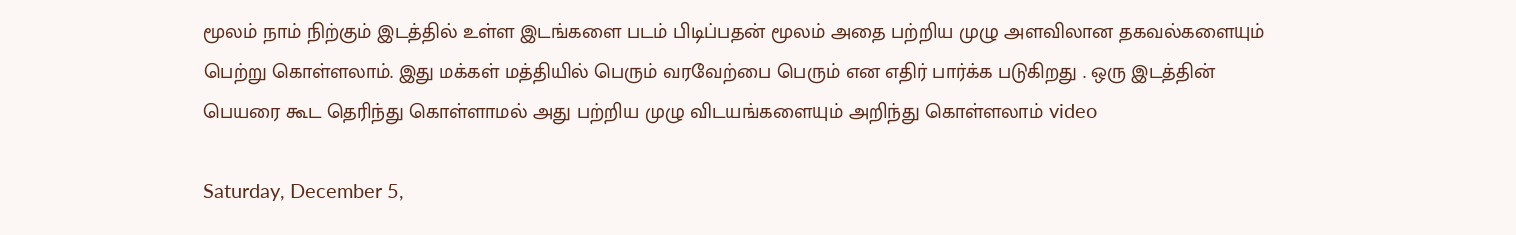மூலம் நாம் நிற்கும் இடத்தில் உள்ள இடங்களை படம் பிடிப்பதன் மூலம் அதை பற்றிய முழு அளவிலான தகவல்களையும் பெற்று கொள்ளலாம். இது மக்கள் மத்தியில் பெரும் வரவேற்பை பெரும் என எதிர் பார்க்க படுகிறது . ஒரு இடத்தின் பெயரை கூட தெரிந்து கொள்ளாமல் அது பற்றிய முழு விடயங்களையும் அறிந்து கொள்ளலாம் video

Saturday, December 5,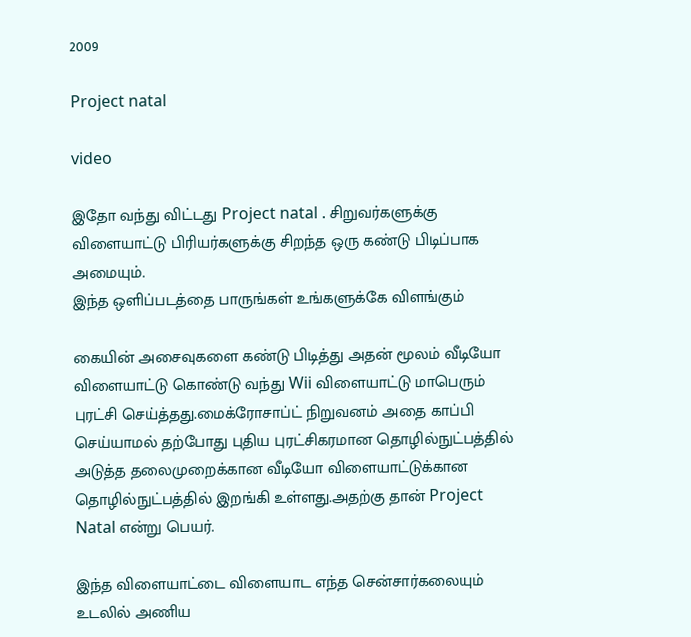2009

Project natal

video

இதோ வந்து விட்டது Project natal . சிறுவர்களுக்கு விளையாட்டு பிரியர்களுக்கு சிறந்த ஒரு கண்டு பிடிப்பாக அமையும்.
இந்த ஒளிப்படத்தை பாருங்கள் உங்களுக்கே விளங்கும்

கையின் அசைவுகளை கண்டு பிடித்து அதன் மூலம் வீடியோ விளையாட்டு கொண்டு வந்து Wii விளையாட்டு மாபெரும் புரட்சி செய்த்தது.மைக்ரோசாப்ட் நிறுவனம் அதை காப்பி செய்யாமல் தற்போது புதிய புரட்சிகரமான தொழில்நுட்பத்தில் அடுத்த தலைமுறைக்கான வீடியோ விளையாட்டுக்கான தொழில்நுட்பத்தில் இறங்கி உள்ளது.அதற்கு தான் Project Natal என்று பெயர்.

இந்த விளையாட்டை விளையாட எந்த சென்சார்கலையும் உடலில் அணிய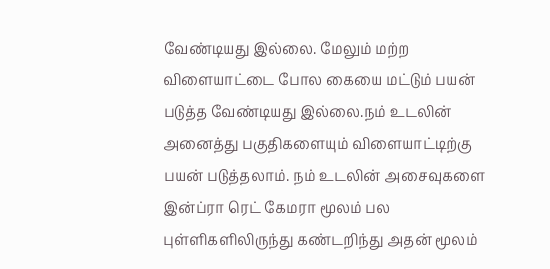வேண்டியது இல்லை. மேலும் மற்ற விளையாட்டை போல கையை மட்டும் பயன் படுத்த வேண்டியது இல்லை.நம் உடலின் அனைத்து பகுதிகளையும் விளையாட்டிற்கு பயன் படுத்தலாம். நம் உடலின் அசைவுகளை இன்ப்ரா ரெட் கேமரா மூலம் பல புள்ளிகளிலிருந்து கண்டறிந்து அதன் மூலம்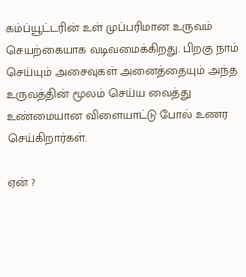கம்ப்யூட்டரின் உள் முப்பரிமான உருவம் செயற்கையாக வடிவமைக்கிறது. பிறகு நாம் செய்யும் அசைவுகள் அனைத்தையும் அந்த உருவத்தின் மூலம் செய்ய வைத்து உண்மையான விளையாட்டு போல் உணர செய்கிறார்கள்.

ஏன் ?